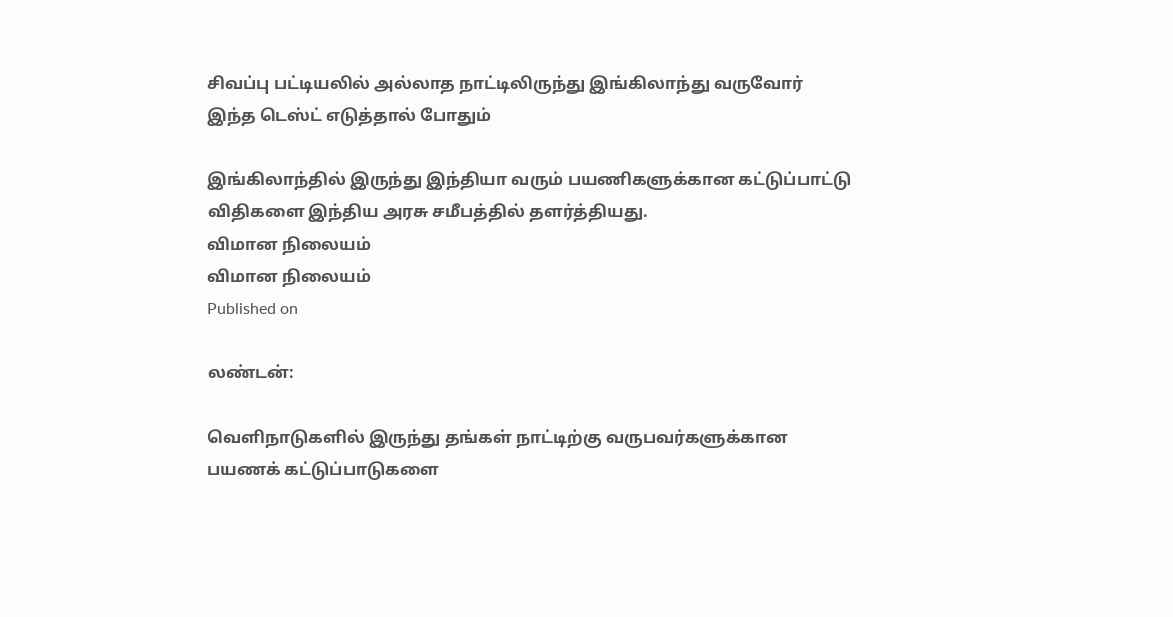சிவப்பு பட்டியலில் அல்லாத நாட்டிலிருந்து இங்கிலாந்து வருவோர் இந்த டெஸ்ட் எடுத்தால் போதும்

இங்கிலாந்தில் இருந்து இந்தியா வரும் பயணிகளுக்கான கட்டுப்பாட்டு விதிகளை இந்திய அரசு சமீபத்தில் தளர்த்தியது.
விமான நிலையம்
விமான நிலையம்
Published on

லண்டன்:

வெளிநாடுகளில் இருந்து தங்கள் நாட்டிற்கு வருபவர்களுக்கான பயணக் கட்டுப்பாடுகளை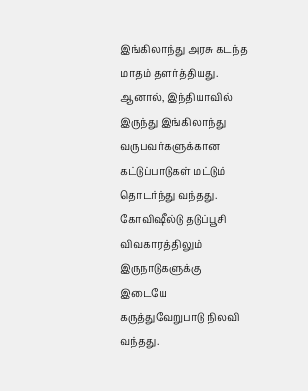இங்கிலாந்து அரசு கடந்த மாதம் தளர்த்தியது. ஆனால், இந்தியாவில் இருந்து இங்கிலாந்து வருபவர்களுக்கான கட்டுப்பாடுகள் மட்டும் தொடர்ந்து வந்தது. கோவிஷீல்டு தடுப்பூசி விவகாரத்திலும் இருநாடுகளுக்கு இடையே கருத்துவேறுபாடு நிலவி வந்தது.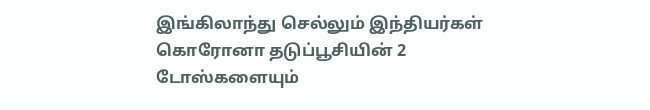இங்கிலாந்து செல்லும் இந்தியர்கள் கொரோனா தடுப்பூசியின் 2 டோஸ்களையும்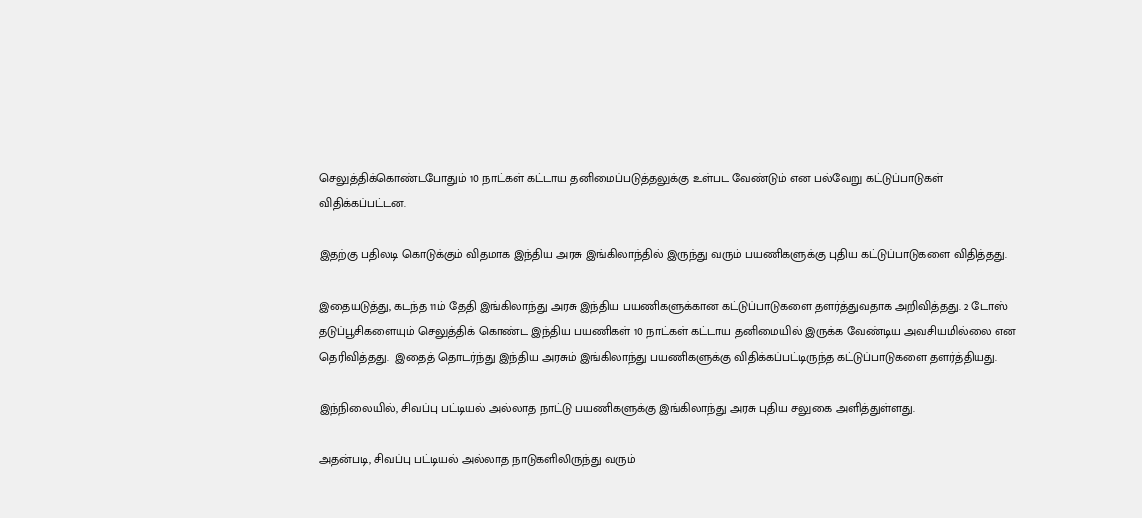செலுத்திக்கொண்டபோதும் 10 நாட்கள் கட்டாய தனிமைப்படுத்தலுக்கு உள்பட வேண்டும் என பல்வேறு கட்டுப்பாடுகள் விதிக்கப்பட்டன.

இதற்கு பதிலடி கொடுக்கும் விதமாக இந்திய அரசு இங்கிலாந்தில் இருந்து வரும் பயணிகளுக்கு புதிய கட்டுப்பாடுகளை விதித்தது.

இதையடுத்து, கடந்த 11ம் தேதி இங்கிலாந்து அரசு இந்திய பயணிகளுக்கான கட்டுப்பாடுகளை தளர்த்துவதாக அறிவித்தது. 2 டோஸ் தடுப்பூசிகளையும் செலுத்திக் கொண்ட இந்திய பயணிகள் 10 நாட்கள் கட்டாய தனிமையில் இருக்க வேண்டிய அவசியமில்லை என தெரிவித்தது.  இதைத் தொடர்ந்து இந்திய அரசும் இங்கிலாந்து பயணிகளுக்கு விதிக்கப்பட்டிருந்த கட்டுப்பாடுகளை தளர்த்தியது.

இந்நிலையில், சிவப்பு பட்டியல் அல்லாத நாட்டு பயணிகளுக்கு இங்கிலாந்து அரசு புதிய சலுகை அளித்துள்ளது.

அதன்படி, சிவப்பு பட்டியல் அல்லாத நாடுகளிலிருந்து வரும்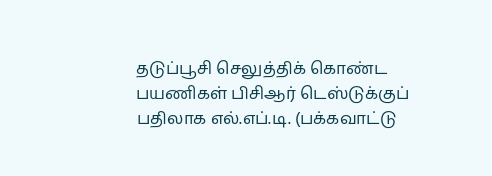தடுப்பூசி செலுத்திக் கொண்ட பயணிகள் பிசிஆர் டெஸ்டுக்குப் பதிலாக எல்.எப்.டி. (பக்கவாட்டு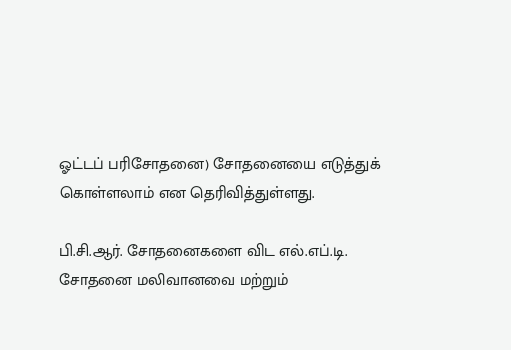ஓட்டப் பரிசோதனை) சோதனையை எடுத்துக் கொள்ளலாம் என தெரிவித்துள்ளது.

பி.சி.ஆர். சோதனைகளை விட எல்.எப்.டி. சோதனை மலிவானவை மற்றும்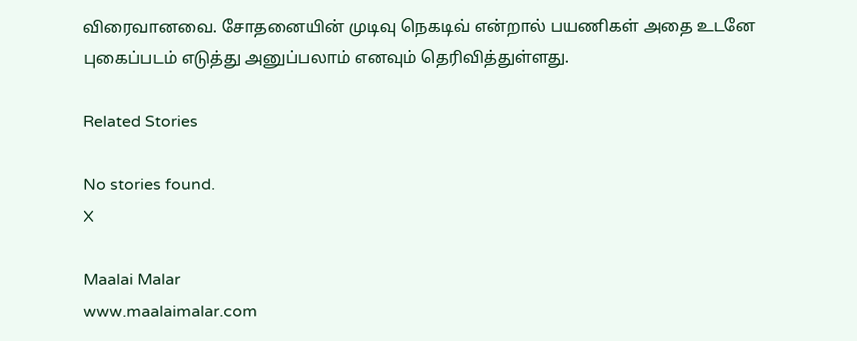விரைவானவை. சோதனையின் முடிவு நெகடிவ் என்றால் பயணிகள் அதை உடனே புகைப்படம் எடுத்து அனுப்பலாம் எனவும் தெரிவித்துள்ளது.

Related Stories

No stories found.
X

Maalai Malar
www.maalaimalar.com